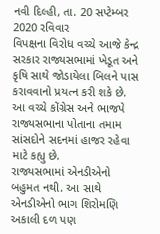નવી દિલ્હી, તા. 20 સપ્ટેમ્બર 2020 રવિવાર
વિપક્ષના વિરોધ વચ્ચે આજે કેન્દ્ર સરકાર રાજ્યસભામાં ખેડૂત અને કૃષિ સાથે જોડાયેલા બિલને પાસ કરાવવાનો પ્રયત્ન કરી શકે છે. આ વચ્ચે કોંગ્રેસ અને ભાજપે રાજ્યસભાના પોતાના તમામ સાંસદોને સદનમાં હાજર રહેવા માટે કહ્યુ છે.
રાજ્યસભામાં એનડીએનો બહુમત નથી. આ સાથે એનડીએનો ભાગ શિરોમણિ અકાલી દળ પણ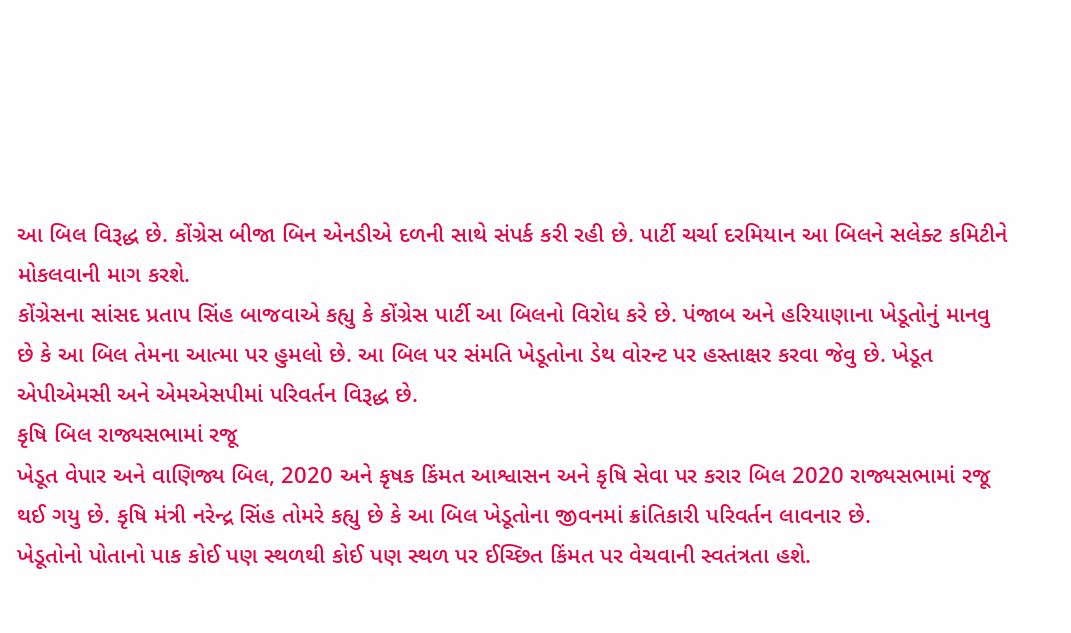આ બિલ વિરૂદ્ધ છે. કોંગ્રેસ બીજા બિન એનડીએ દળની સાથે સંપર્ક કરી રહી છે. પાર્ટી ચર્ચા દરમિયાન આ બિલને સલેક્ટ કમિટીને મોકલવાની માગ કરશે.
કોંગ્રેસના સાંસદ પ્રતાપ સિંહ બાજવાએ કહ્યુ કે કોંગ્રેસ પાર્ટી આ બિલનો વિરોધ કરે છે. પંજાબ અને હરિયાણાના ખેડૂતોનું માનવુ છે કે આ બિલ તેમના આત્મા પર હુમલો છે. આ બિલ પર સંમતિ ખેડૂતોના ડેથ વોરન્ટ પર હસ્તાક્ષર કરવા જેવુ છે. ખેડૂત એપીએમસી અને એમએસપીમાં પરિવર્તન વિરૂદ્ધ છે.
કૃષિ બિલ રાજ્યસભામાં રજૂ
ખેડૂત વેપાર અને વાણિજ્ય બિલ, 2020 અને કૃષક કિંમત આશ્વાસન અને કૃષિ સેવા પર કરાર બિલ 2020 રાજ્યસભામાં રજૂ થઈ ગયુ છે. કૃષિ મંત્રી નરેન્દ્ર સિંહ તોમરે કહ્યુ છે કે આ બિલ ખેડૂતોના જીવનમાં ક્રાંતિકારી પરિવર્તન લાવનાર છે.
ખેડૂતોનો પોતાનો પાક કોઈ પણ સ્થળથી કોઈ પણ સ્થળ પર ઈચ્છિત કિંમત પર વેચવાની સ્વતંત્રતા હશે.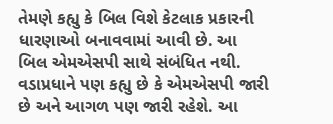તેમણે કહ્યુ કે બિલ વિશે કેટલાક પ્રકારની ધારણાઓ બનાવવામાં આવી છે. આ બિલ એમએસપી સાથે સંબંધિત નથી. વડાપ્રધાને પણ કહ્યુ છે કે એમએસપી જારી છે અને આગળ પણ જારી રહેશે. આ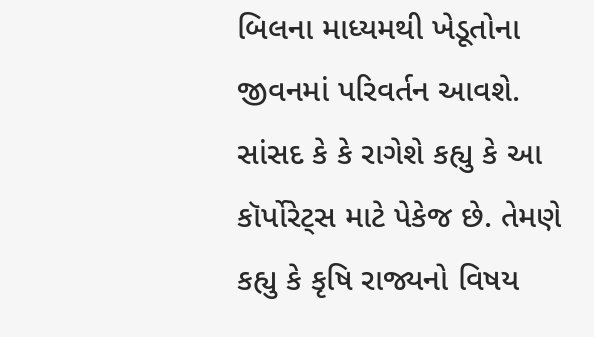બિલના માધ્યમથી ખેડૂતોના જીવનમાં પરિવર્તન આવશે.
સાંસદ કે કે રાગેશે કહ્યુ કે આ કૉર્પોરેટ્સ માટે પેકેજ છે. તેમણે કહ્યુ કે કૃષિ રાજ્યનો વિષય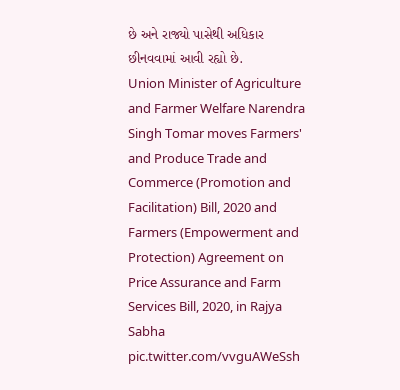છે અને રાજ્યો પાસેથી અધિકાર છીનવવામાં આવી રહ્યો છે.
Union Minister of Agriculture and Farmer Welfare Narendra Singh Tomar moves Farmers' and Produce Trade and Commerce (Promotion and Facilitation) Bill, 2020 and Farmers (Empowerment and Protection) Agreement on Price Assurance and Farm Services Bill, 2020, in Rajya Sabha pic.twitter.com/vvguAWeSsh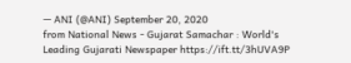— ANI (@ANI) September 20, 2020
from National News - Gujarat Samachar : World's Leading Gujarati Newspaper https://ift.tt/3hUVA9P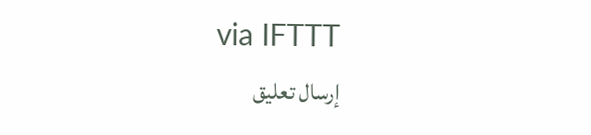via IFTTT
إرسال تعليق